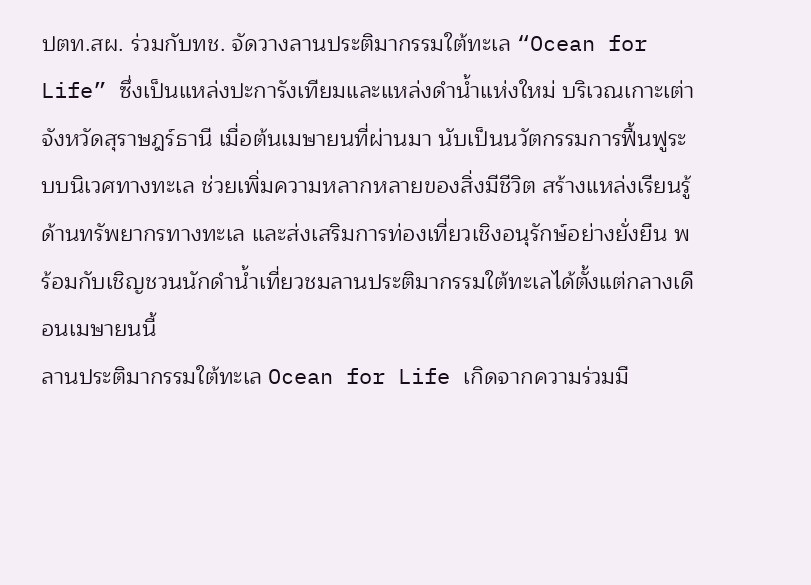ปตท.สผ. ร่วมกับทช. จัดวางลานประติมากรรมใต้ทะเล “Ocean for Life” ซึ่งเป็นแหล่งปะการังเทียมและแหล่งดำน้ำแห่งใหม่ บริเวณเกาะเต่า จังหวัดสุราษฎร์ธานี เมื่อต้นเมษายนที่ผ่านมา นับเป็นนวัตกรรมการฟื้นฟูระบบนิเวศทางทะเล ช่วยเพิ่มความหลากหลายของสิ่งมีชีวิต สร้างแหล่งเรียนรู้ด้านทรัพยากรทางทะเล และส่งเสริมการท่องเที่ยวเชิงอนุรักษ์อย่างยั่งยืน พร้อมกับเชิญชวนนักดำน้ำเที่ยวชมลานประติมากรรมใต้ทะเลได้ตั้งแต่กลางเดือนเมษายนนี้
ลานประติมากรรมใต้ทะเล Ocean for Life เกิดจากความร่วมมื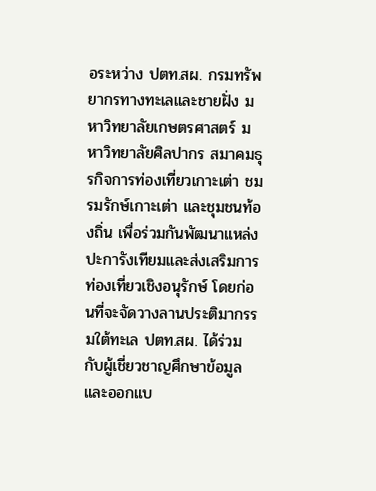อระหว่าง ปตท.สผ. กรมทรัพยากรทางทะเลและชายฝั่ง มหาวิทยาลัยเกษตรศาสตร์ มหาวิทยาลัยศิลปากร สมาคมธุรกิจการท่องเที่ยวเกาะเต่า ชมรมรักษ์เกาะเต่า และชุมชนท้องถิ่น เพื่อร่วมกันพัฒนาแหล่งปะการังเทียมและส่งเสริมการท่องเที่ยวเชิงอนุรักษ์ โดยก่อนที่จะจัดวางลานประติมากรรมใต้ทะเล ปตท.สผ. ได้ร่วมกับผู้เชี่ยวชาญศึกษาข้อมูลและออกแบ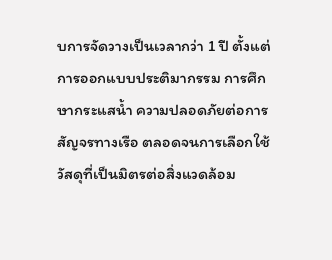บการจัดวางเป็นเวลากว่า 1 ปี ตั้งแต่การออกแบบประติมากรรม การศึกษากระแสน้ำ ความปลอดภัยต่อการสัญจรทางเรือ ตลอดจนการเลือกใช้วัสดุที่เป็นมิตรต่อสิ่งแวดล้อม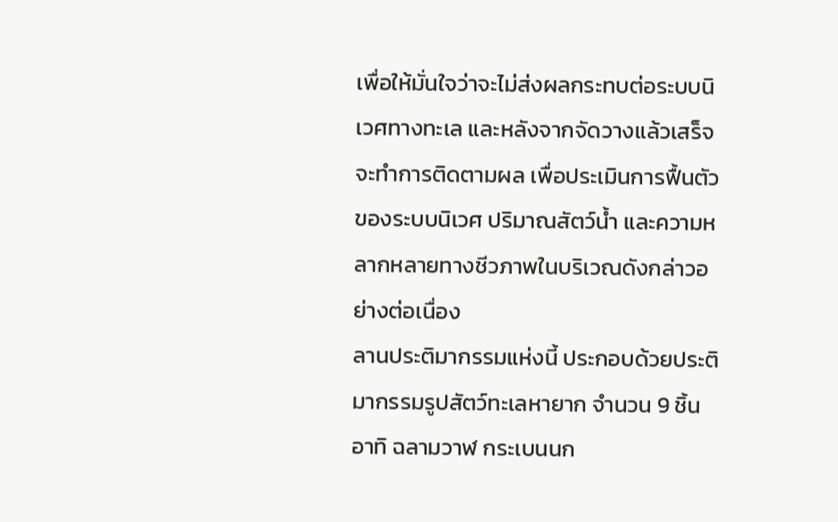เพื่อให้มั่นใจว่าจะไม่ส่งผลกระทบต่อระบบนิเวศทางทะเล และหลังจากจัดวางแล้วเสร็จ จะทำการติดตามผล เพื่อประเมินการฟื้นตัวของระบบนิเวศ ปริมาณสัตว์น้ำ และความหลากหลายทางชีวภาพในบริเวณดังกล่าวอย่างต่อเนื่อง
ลานประติมากรรมแห่งนี้ ประกอบด้วยประติมากรรมรูปสัตว์ทะเลหายาก จำนวน 9 ชิ้น อาทิ ฉลามวาฬ กระเบนนก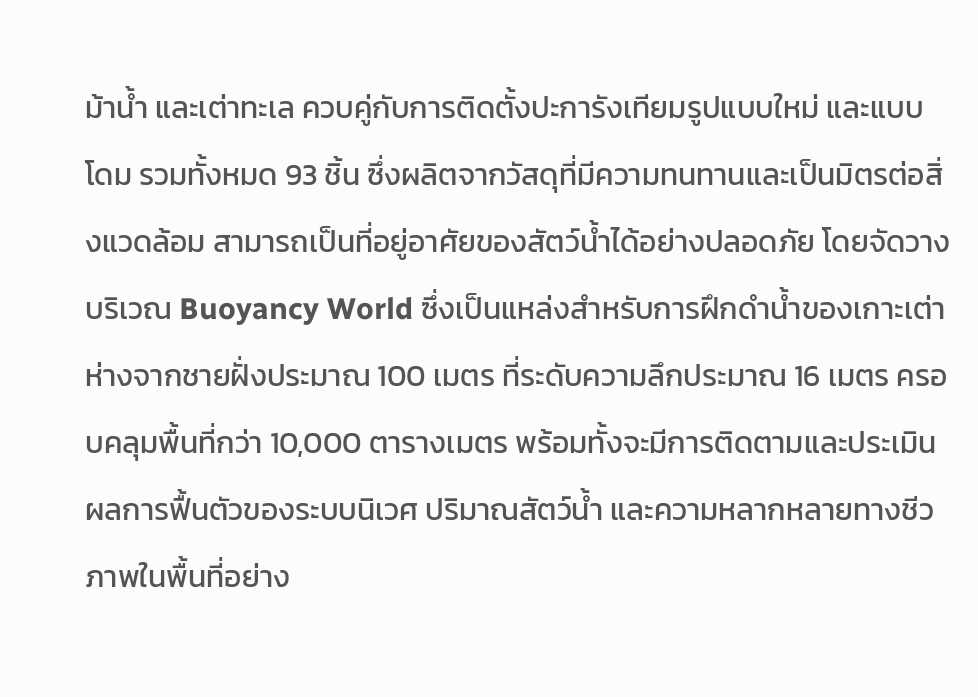ม้าน้ำ และเต่าทะเล ควบคู่กับการติดตั้งปะการังเทียมรูปแบบใหม่ และแบบโดม รวมทั้งหมด 93 ชิ้น ซึ่งผลิตจากวัสดุที่มีความทนทานและเป็นมิตรต่อสิ่งแวดล้อม สามารถเป็นที่อยู่อาศัยของสัตว์น้ำได้อย่างปลอดภัย โดยจัดวางบริเวณ Buoyancy World ซึ่งเป็นแหล่งสำหรับการฝึกดำน้ำของเกาะเต่า ห่างจากชายฝั่งประมาณ 100 เมตร ที่ระดับความลึกประมาณ 16 เมตร ครอบคลุมพื้นที่กว่า 10,000 ตารางเมตร พร้อมทั้งจะมีการติดตามและประเมินผลการฟื้นตัวของระบบนิเวศ ปริมาณสัตว์น้ำ และความหลากหลายทางชีวภาพในพื้นที่อย่าง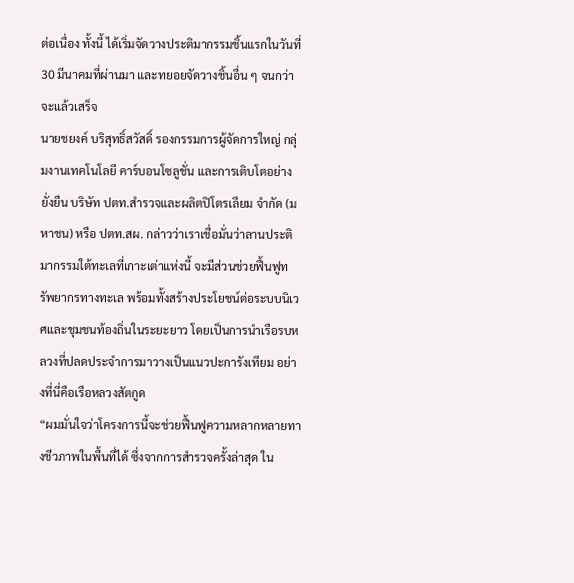ต่อเนื่อง ทั้งนี้ ได้เริ่มจัดวางประติมากรรมชิ้นแรกในวันที่ 30 มีนาคมที่ผ่านมา และทยอยจัดวางชิ้นอื่น ๆ จนกว่าจะแล้วเสร็จ
นายชยงค์ บริสุทธิ์สวัสดิ์ รองกรรมการผู้จัดการใหญ่ กลุ่มงานเทคโนโลยี คาร์บอนโซลูชั่น และการเติบโตอย่างยั่งยืน บริษัท ปตท.สำรวจและผลิตปิโตรเลียม จำกัด (มหาชน) หรือ ปตท.สผ. กล่าวว่าเราเชื่อมั่นว่าลานประติมากรรมใต้ทะเลที่เกาะเต่าแห่งนี้ จะมีส่วนช่วยฟื้นฟูทรัพยากรทางทะเล พร้อมทั้งสร้างประโยชน์ต่อระบบนิเวศและชุมชนท้องถิ่นในระยะยาว โดยเป็นการนำเรือรบหลวงที่ปลดประจำการมาวางเป็นแนวปะการังเทียม อย่างที่นี่คือเรือหลวงสัตกูด
“ผมมั่นใจว่าโครงการนี้จะช่วยฟื้นฟูความหลากหลายทางชีวภาพในพื้นที่ได้ ซึ่งจากการสำรวจครั้งล่าสุด ใน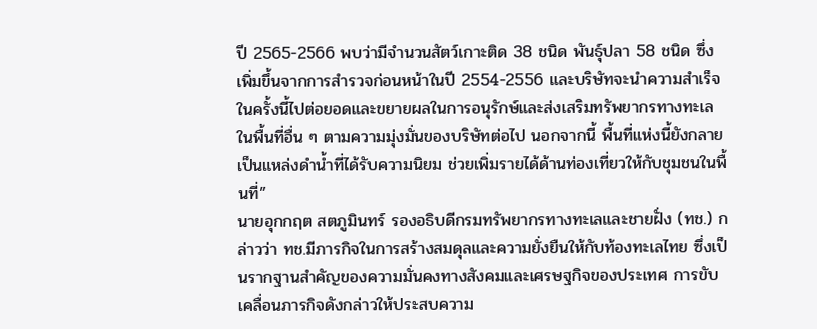ปี 2565-2566 พบว่ามีจำนวนสัตว์เกาะติด 38 ชนิด พันธุ์ปลา 58 ชนิด ซึ่งเพิ่มขึ้นจากการสำรวจก่อนหน้าในปี 2554-2556 และบริษัทจะนำความสำเร็จในครั้งนี้ไปต่อยอดและขยายผลในการอนุรักษ์และส่งเสริมทรัพยากรทางทะเลในพื้นที่อื่น ๆ ตามความมุ่งมั่นของบริษัทต่อไป นอกจากนี้ พื้นที่แห่งนี้ยังกลายเป็นแหล่งดำน้ำที่ได้รับความนิยม ช่วยเพิ่มรายได้ด้านท่องเที่ยวให้กับชุมชนในพื้นที่”
นายอุกกฤต สตภูมินทร์ รองอธิบดีกรมทรัพยากรทางทะเลและชายฝั่ง (ทช.) กล่าวว่า ทช.มีภารกิจในการสร้างสมดุลและความยั่งยืนให้กับท้องทะเลไทย ซึ่งเป็นรากฐานสำคัญของความมั่นคงทางสังคมและเศรษฐกิจของประเทศ การขับเคลื่อนภารกิจดังกล่าวให้ประสบความ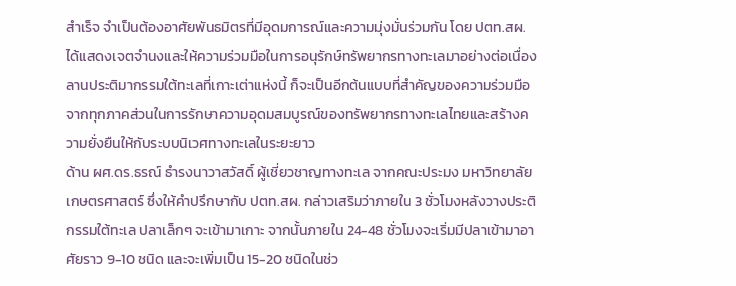สำเร็จ จำเป็นต้องอาศัยพันธมิตรที่มีอุดมการณ์และความมุ่งมั่นร่วมกัน โดย ปตท.สผ. ได้แสดงเจตจำนงและให้ความร่วมมือในการอนุรักษ์ทรัพยากรทางทะเลมาอย่างต่อเนื่อง ลานประติมากรรมใต้ทะเลที่เกาะเต่าแห่งนี้ ก็จะเป็นอีกต้นแบบที่สำคัญของความร่วมมือจากทุกภาคส่วนในการรักษาความอุดมสมบูรณ์ของทรัพยากรทางทะเลไทยและสร้างความยั่งยืนให้กับระบบนิเวศทางทะเลในระยะยาว
ด้าน ผศ.ดร.ธรณ์ ธำรงนาวาสวัสดิ์ ผู้เชี่ยวชาญทางทะเล จากคณะประมง มหาวิทยาลัยเกษตรศาสตร์ ซึ่งให้คำปรึกษากับ ปตท.สผ. กล่าวเสริมว่าภายใน 3 ชั่วโมงหลังวางประติกรรมใต้ทะเล ปลาเล็กๆ จะเข้ามาเกาะ จากนั้นภายใน 24-48 ชั่วโมงจะเริ่มมีปลาเข้ามาอาศัยราว 9-10 ชนิด และจะเพิ่มเป็น 15-20 ชนิดในช่ว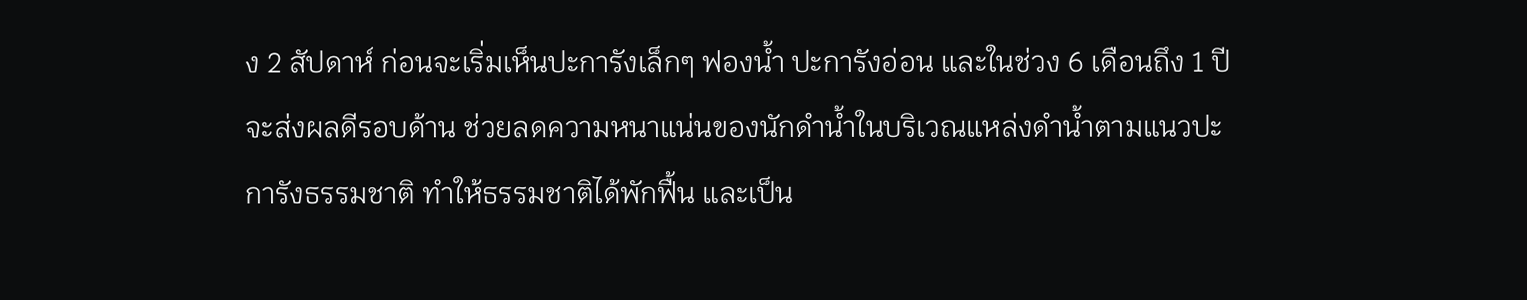ง 2 สัปดาห์ ก่อนจะเริ่มเห็นปะการังเล็กๆ ฟองน้ำ ปะการังอ่อน และในช่วง 6 เดือนถึง 1 ปี จะส่งผลดีรอบด้าน ช่วยลดความหนาแน่นของนักดำน้ำในบริเวณแหล่งดำน้ำตามแนวปะการังธรรมชาติ ทำให้ธรรมชาติได้พักฟื้น และเป็น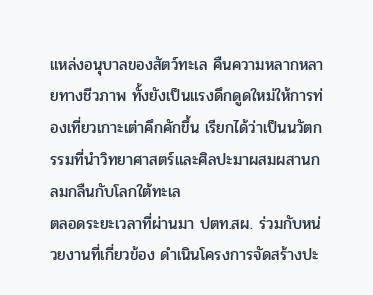แหล่งอนุบาลของสัตว์ทะเล คืนความหลากหลายทางชีวภาพ ทั้งยังเป็นแรงดึกดูดใหม่ให้การท่องเที่ยวเกาะเต่าคึกคักขึ้น เรียกได้ว่าเป็นนวัตกรรมที่นำวิทยาศาสตร์และศิลปะมาผสมผสานกลมกลืนกับโลกใต้ทะเล
ตลอดระยะเวลาที่ผ่านมา ปตท.สผ. ร่วมกับหน่วยงานที่เกี่ยวข้อง ดำเนินโครงการจัดสร้างปะ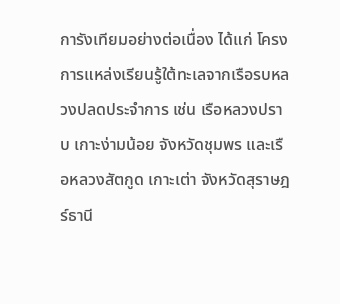การังเทียมอย่างต่อเนื่อง ได้แก่ โครงการแหล่งเรียนรู้ใต้ทะเลจากเรือรบหลวงปลดประจำการ เช่น เรือหลวงปราบ เกาะง่ามน้อย จังหวัดชุมพร และเรือหลวงสัตกูด เกาะเต่า จังหวัดสุราษฎร์ธานี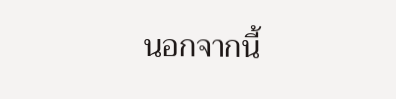นอกจากนี้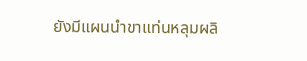ยังมีแผนนำขาแท่นหลุมผลิ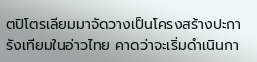ตปิโตรเลียมมาจัดวางเป็นโครงสร้างปะการังเทียมในอ่าวไทย คาดว่าจะเริ่มดำเนินกา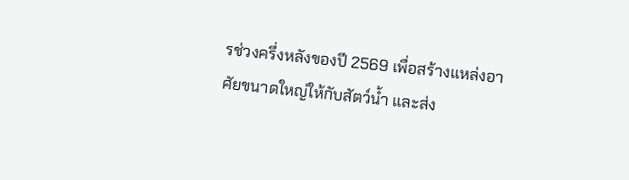รช่วงครึ่งหลังของปี 2569 เพื่อสร้างแหล่งอาศัยขนาดใหญ่ให้กับสัตว์น้ำ และส่ง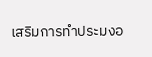เสริมการทำประมงอ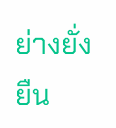ย่างยั่งยืน